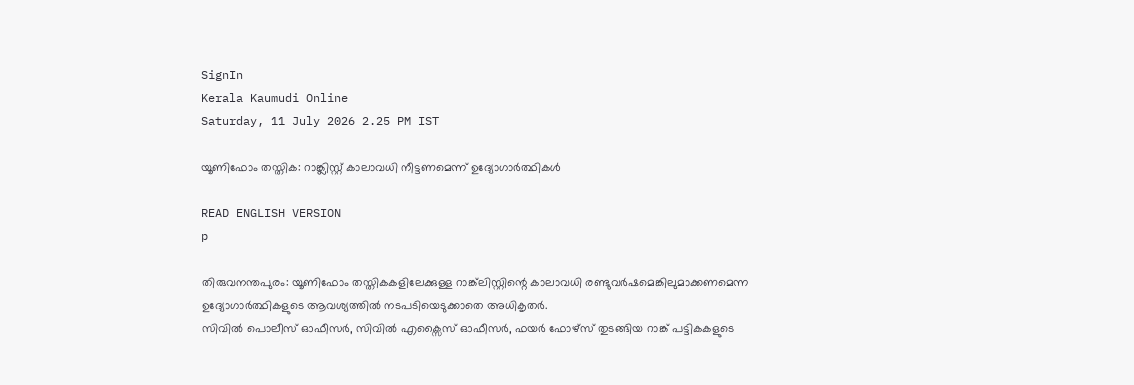SignIn
Kerala Kaumudi Online
Saturday, 11 July 2026 2.25 PM IST

യൂണിഫോം തസ്തിക: റാങ്ക്ലിസ്റ്റ് കാലാവധി നീട്ടണമെന്ന് ഉദ്യോഗാർത്ഥികൾ

READ ENGLISH VERSION
p

തിരുവനന്തപുരം: യൂണിഫോം തസ്തികകളിലേക്കുള്ള റാങ്ക്‌ലിസ്റ്റിന്റെ കാലാവധി രണ്ടുവർഷമെങ്കിലുമാക്കണമെന്ന ഉദ്യോഗാർത്ഥികളുടെ ആവശ്യത്തിൽ നടപടിയെടുക്കാതെ അധികൃതർ.
സിവിൽ പൊലീസ് ഓഫീസർ, സിവിൽ എക്സൈസ് ഓഫീസർ, ഫയർ ഫോഴ്സ് തുടങ്ങിയ റാങ്ക് പട്ടികകളുടെ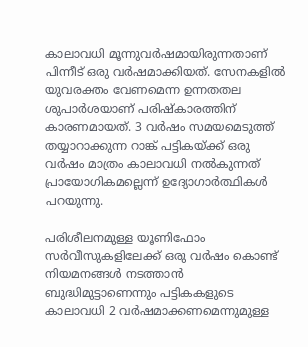കാലാവധി മൂന്നുവർഷമായിരുന്നതാണ് പിന്നീട് ഒരു വർഷമാക്കിയത്. സേനകളിൽ യുവരക്തം വേണമെന്ന ഉന്നതതല ശുപാർശയാണ് പരിഷ്കാരത്തിന് കാരണമായത്. 3 വർഷം സമയമെടുത്ത് തയ്യാറാക്കുന്ന റാങ്ക് പട്ടികയ്ക്ക് ഒരു വർഷം മാത്രം കാലാവധി നൽകുന്നത് പ്രായോഗികമല്ലെന്ന് ഉദ്യോഗാർത്ഥികൾ പറയുന്നു.

പരിശീലനമുള്ള യൂണിഫോം സർവീസുകളിലേക്ക് ഒരു വർഷം കൊണ്ട് നിയമനങ്ങൾ നടത്താൻ ബുദ്ധിമുട്ടാണെന്നും പട്ടികകളുടെ കാലാവധി 2 വർഷമാക്കണമെന്നുമുള്ള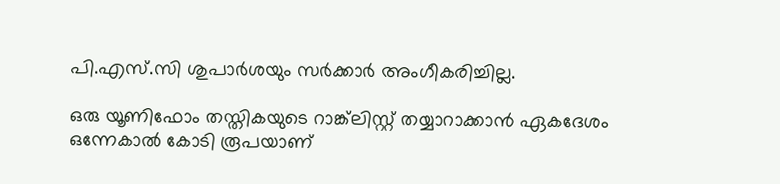പി.എസ്‍.സി ശുപാർശയും സർക്കാർ അംഗീകരിച്ചില്ല.

ഒരു യൂണിഫോം തസ്തികയുടെ റാങ്ക്‌ലിസ്റ്റ് തയ്യാറാക്കാൻ ഏകദേശം ഒന്നേകാൽ കോടി രൂപയാണ്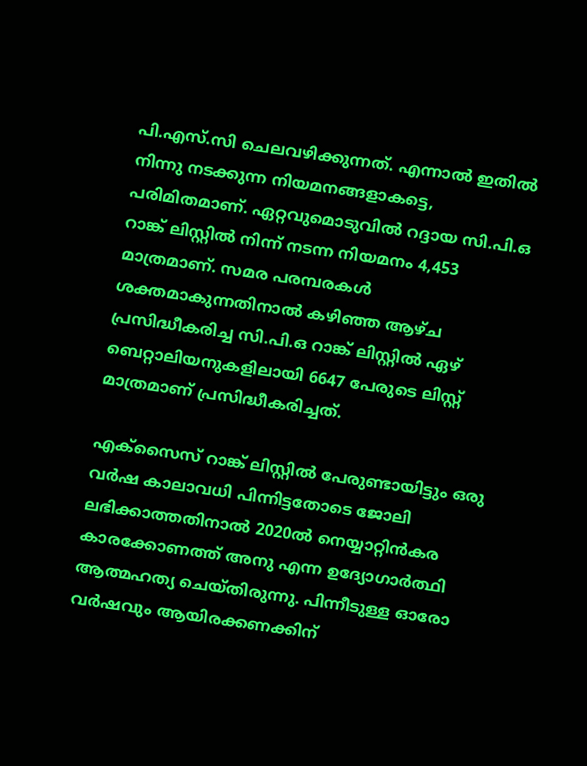പി.എസ്‍.സി ചെലവഴിക്കുന്നത്. എന്നാൽ ഇതിൽ നിന്നു നടക്കുന്ന നിയമനങ്ങളാകട്ടെ, പരിമിതമാണ്. ഏറ്റവുമൊടുവിൽ റദ്ദായ സി.പി.ഒ റാങ്ക് ലിസ്റ്റിൽ നിന്ന് നടന്ന നിയമനം 4,453 മാത്രമാണ്. സമര പരമ്പരകൾ ശക്തമാകുന്നതിനാൽ കഴിഞ്ഞ ആഴ്ച പ്രസിദ്ധീകരിച്ച സി.പി.ഒ റാങ്ക് ലിസ്റ്റിൽ ഏഴ് ബെറ്റാലിയനുകളിലായി 6647 പേരുടെ ലിസ്റ്റ് മാത്രമാണ് പ്രസിദ്ധീകരിച്ചത്.

എക്സൈസ് റാങ്ക് ലിസ്റ്റിൽ പേരുണ്ടായിട്ടും ഒരു വർഷ കാലാവധി പിന്നിട്ടതോടെ ജോലി ലഭിക്കാത്തതിനാൽ 2020ൽ നെയ്യാറ്റിൻകര കാരക്കോണത്ത് അനു എന്ന ഉദ്യോഗാർത്ഥി ആത്മഹത്യ ചെയ്തിരുന്നു. പിന്നീടുള്ള ഓരോ വർഷവും ആയിരക്കണക്കിന്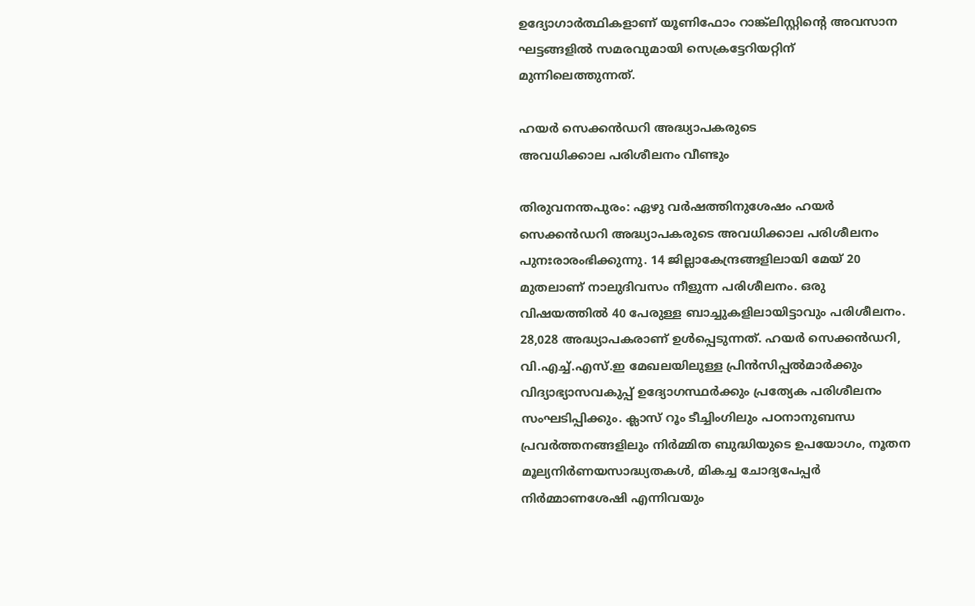ഉദ്യോഗാർത്ഥികളാണ് യൂണിഫോം റാങ്ക്‌ലിസ്റ്റിന്റെ അവസാന ഘട്ടങ്ങളിൽ സമരവുമായി സെക്രട്ടേറിയറ്റിന് മുന്നിലെത്തുന്നത്.

ഹയർ സെക്കൻഡറി അദ്ധ്യാപകരുടെ
അവധിക്കാല പരിശീലനം വീണ്ടും

തിരുവനന്തപുരം: ഏഴു വർഷത്തിനുശേഷം ഹയർ സെക്കൻഡറി അദ്ധ്യാപകരുടെ അവധിക്കാല പരിശീലനം പുനഃരാരംഭിക്കുന്നു. 14 ജില്ലാകേന്ദ്രങ്ങളിലായി മേയ് 20 മുതലാണ് നാലുദിവസം നീളുന്ന പരിശീലനം. ഒരു വിഷയത്തിൽ 40 പേരുള്ള ബാച്ചുകളിലായിട്ടാവും പരിശീലനം. 28,028 അദ്ധ്യാപകരാണ് ഉൾപ്പെടുന്നത്. ഹയർ സെക്കൻഡറി, വി.എച്ച്.എസ്.ഇ മേഖലയിലുള്ള പ്രിൻസിപ്പൽമാർക്കും വിദ്യാഭ്യാസവകുപ്പ് ഉദ്യോഗസ്ഥർക്കും പ്രത്യേക പരിശീലനം സംഘടിപ്പിക്കും. ക്ലാസ് റൂം ടീച്ചിംഗിലും പഠനാനുബന്ധ പ്രവർത്തനങ്ങളിലും നിർമ്മിത ബുദ്ധിയുടെ ഉപയോഗം, നൂതന മൂല്യനിർണയസാദ്ധ്യതകൾ, മികച്ച ചോദ്യപേപ്പർ നിർമ്മാണശേഷി എന്നിവയും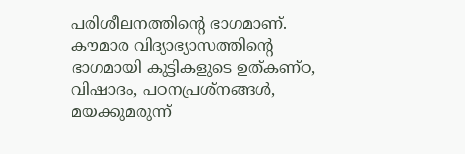പരിശീലനത്തിന്റെ ഭാഗമാണ്. കൗമാര വിദ്യാഭ്യാസത്തിന്റെ ഭാഗമായി കുട്ടികളുടെ ഉത്കണ്ഠ, വിഷാദം, പഠനപ്രശ്നങ്ങൾ, മയക്കുമരുന്ന്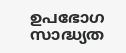ഉപഭോഗ സാദ്ധ്യത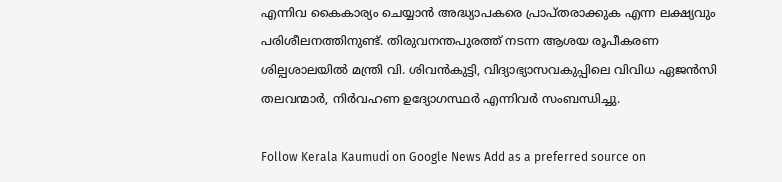എന്നിവ കൈകാര്യം ചെയ്യാൻ അദ്ധ്യാപകരെ പ്രാപ്തരാക്കുക എന്ന ലക്ഷ്യവും പരിശീലനത്തിനുണ്ട്. തിരുവനന്തപുരത്ത് നടന്ന ആശയ രൂപീകരണ ശില്പശാലയിൽ മന്ത്രി വി. ശിവൻകുട്ടി, വിദ്യാഭ്യാസവകുപ്പിലെ വിവിധ ഏജൻസി തലവന്മാർ, നിർവഹണ ഉദ്യോഗസ്ഥർ എന്നിവർ സംബന്ധിച്ചു.

Follow Kerala Kaumudi on Google News Add as a preferred source on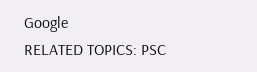Google
RELATED TOPICS: PSC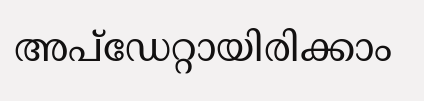അപ്ഡേറ്റായിരിക്കാം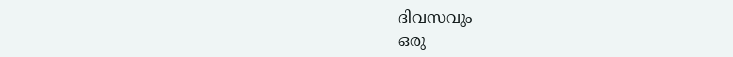ദിവസവും
ഒരു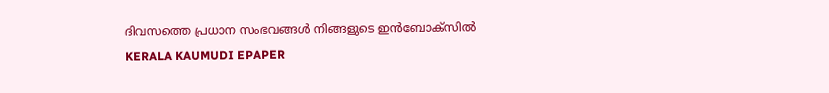ദിവസത്തെ പ്രധാന സംഭവങ്ങൾ നിങ്ങളുടെ ഇൻബോക്സിൽ
KERALA KAUMUDI EPAPER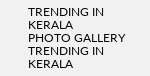TRENDING IN KERALA
PHOTO GALLERY
TRENDING IN KERALA